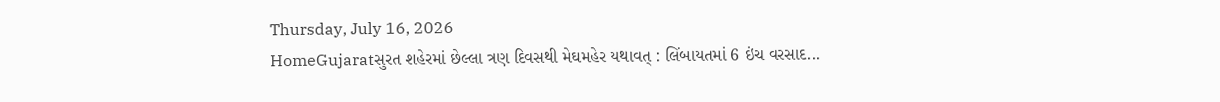Thursday, July 16, 2026
HomeGujaratસુરત શહેરમાં છેલ્લા ત્રણ દિવસથી મેઘમહેર યથાવત્ : લિંબાયતમાં 6 ઇંચ વરસાદ...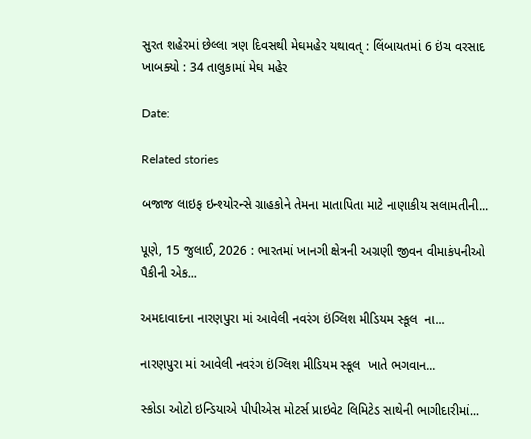સુરત શહેરમાં છેલ્લા ત્રણ દિવસથી મેઘમહેર યથાવત્ : લિંબાયતમાં 6 ઇંચ વરસાદ ખાબક્યો : 34 તાલુકામાં મેઘ મહેર

Date:

Related stories

બજાજ લાઇફ ઇન્શ્યોરન્સે ગ્રાહકોને તેમના માતાપિતા માટે નાણાકીય સલામતીની...

પૂણે, 15 જુલાઈ, 2026 : ભારતમાં ખાનગી ક્ષેત્રની અગ્રણી જીવન વીમાકંપનીઓ પૈકીની એક...

અમદાવાદના નારણપુરા માં આવેલી નવરંગ ઇંગ્લિશ મીડિયમ સ્કૂલ  ના...

નારણપુરા માં આવેલી નવરંગ ઇંગ્લિશ મીડિયમ સ્કૂલ  ખાતે ભગવાન...

સ્કોડા ઓટો ઇન્ડિયાએ પીપીએસ મોટર્સ પ્રાઇવેટ લિમિટેડ સાથેની ભાગીદારીમાં...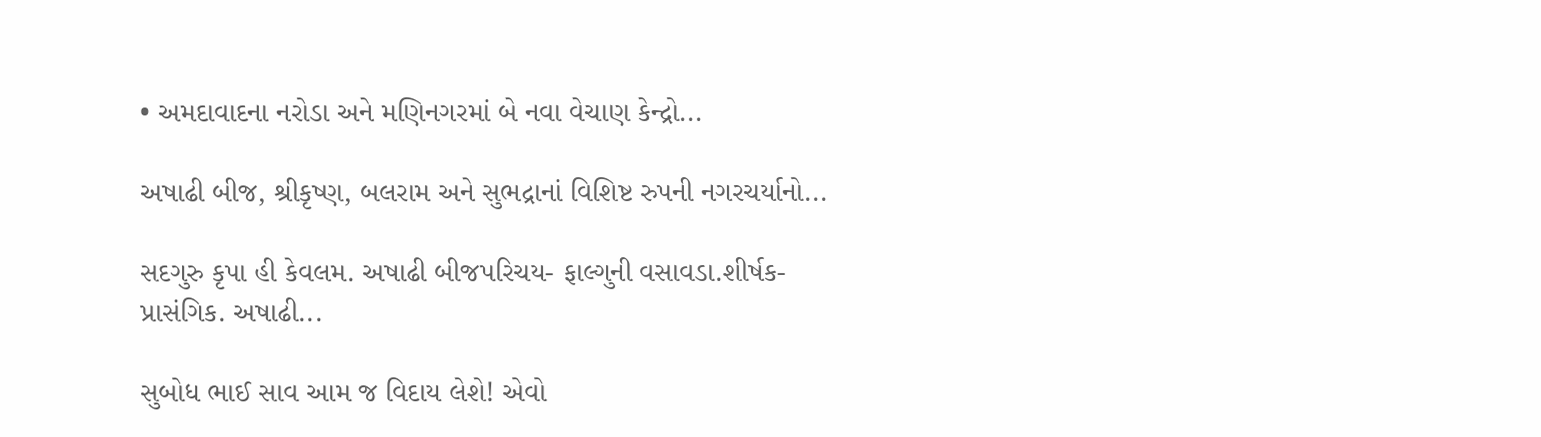• અમદાવાદના નરોડા અને મણિનગરમાં બે નવા વેચાણ કેન્દ્રો...

અષાઢી બીજ, શ્રીકૃષ્ણ, બલરામ અને સુભદ્રાનાં વિશિષ્ટ રુપની નગરચર્યાનો...

સદગુરુ કૃપા હી કેવલમ. અષાઢી બીજપરિચય- ફાલ્ગુની વસાવડા.શીર્ષક- પ્રાસંગિક. અષાઢી...

સુબોધ ભાઈ સાવ આમ જ વિદાય લેશે! એવો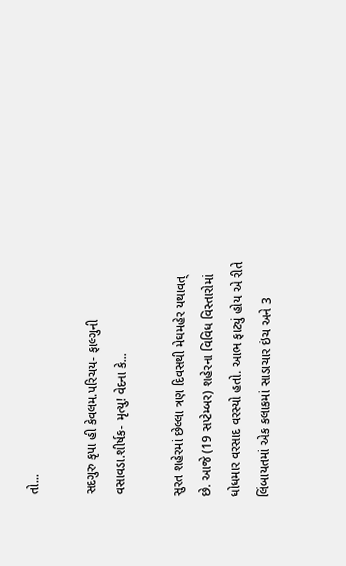તો...

સદગુરુ કૃપા હી કેવલમ.પરિચય- ફાલ્ગુની વસાવડા.શીર્ષક- મૃત્યુ! વેદના કે...

સુરત શહેરમાં છેલ્લા ત્રણ દિવસથી મેઘમહેર યથાવત્ છે. આજે (19 સપ્ટેમ્બર) શહેરના વિવિધ વિસ્તારોમાં ધોધમાર વરસાદ વરસ્યો હતો. આભ ફાટ્યું હોય એ રીતે લિંબાયતમાં એક કલાકમાં સાડાચાર ઇંચ અને 3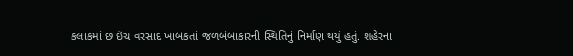કલાકમાં છ ઇંચ વરસાદ ખાબકતાં જળબંબાકારની સ્થિતિનું નિર્માણ થયું હતું. શહેરના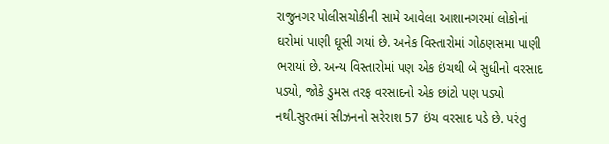રાજુનગર પોલીસચોકીની સામે આવેલા આશાનગરમાં લોકોનાં ઘરોમાં પાણી ઘૂસી ગયાં છે. અનેક વિસ્તારોમાં ગોઠણસમા પાણી ભરાયાં છે. અન્ય વિસ્તારોમાં પણ એક ઇંચથી બે સુધીનો વરસાદ પડ્યો, જોકે ડુમસ તરફ વરસાદનો એક છાંટો પણ પડ્યો નથી.સુરતમાં સીઝનનો સરેરાશ 57 ઇંચ વરસાદ પડે છે. પરંતુ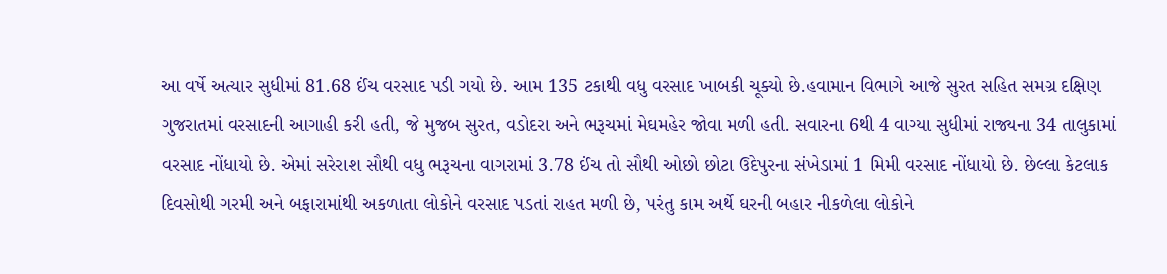આ વર્ષે અત્યાર સુધીમાં 81.68 ઈંચ વરસાદ પડી ગયો છે. આમ 135 ટકાથી વધુ વરસાદ ખાબકી ચૂક્યો છે.હવામાન વિભાગે આજે સુરત સહિત સમગ્ર દક્ષિણ ગુજરાતમાં વરસાદની આગાહી કરી હતી, જે મુજબ સુરત, વડોદરા અને ભરૂચમાં મેઘમહેર જોવા મળી હતી. સવારના 6થી 4 વાગ્યા સુધીમાં રાજ્યના 34 તાલુકામાં વરસાદ નોંધાયો છે. એમાં સરેરાશ સૌથી વધુ ભરૂચના વાગરામાં 3.78 ઈંચ તો સૌથી ઓછો છોટા ઉદેપુરના સંખેડામાં 1 મિમી વરસાદ નોંધાયો છે. છેલ્લા કેટલાક દિવસોથી ગરમી અને બફારામાંથી અકળાતા લોકોને વરસાદ પડતાં રાહત મળી છે, પરંતુ કામ અર્થે ઘરની બહાર નીકળેલા લોકોને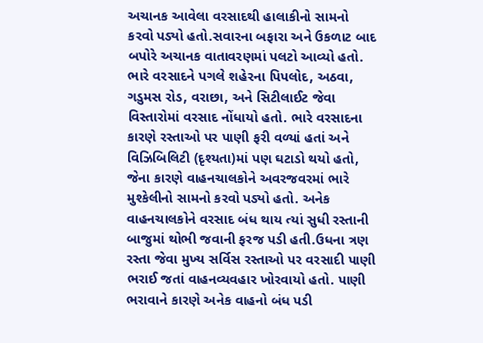અચાનક આવેલા વરસાદથી હાલાકીનો સામનો કરવો પડ્યો હતો.સવારના બફારા અને ઉકળાટ બાદ બપોરે અચાનક વાતાવરણમાં પલટો આવ્યો હતો. ભારે વરસાદને પગલે શહેરના પિપલોદ, અઠવા, ગડુમસ રોડ, વરાછા, અને સિટીલાઈટ જેવા વિસ્તારોમાં વરસાદ નોંધાયો હતો. ભારે વરસાદના કારણે રસ્તાઓ પર પાણી ફરી વળ્યાં હતાં અને વિઝિબિલિટી (દૃશ્યતા)માં પણ ઘટાડો થયો હતો, જેના કારણે વાહનચાલકોને અવરજવરમાં ભારે મુશ્કેલીનો સામનો કરવો પડ્યો હતો. અનેક વાહનચાલકોને વરસાદ બંધ થાય ત્યાં સુધી રસ્તાની બાજુમાં થોભી જવાની ફરજ પડી હતી.ઉધના ત્રણ રસ્તા જેવા મુખ્ય સર્વિસ રસ્તાઓ પર વરસાદી પાણી ભરાઈ જતાં વાહનવ્યવહાર ખોરવાયો હતો. પાણી ભરાવાને કારણે અનેક વાહનો બંધ પડી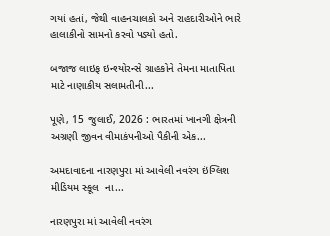ગયાં હતાં, જેથી વાહનચાલકો અને રાહદારીઓને ભારે હાલાકીનો સામનો કરવો પડ્યો હતો.

બજાજ લાઇફ ઇન્શ્યોરન્સે ગ્રાહકોને તેમના માતાપિતા માટે નાણાકીય સલામતીની...

પૂણે, 15 જુલાઈ, 2026 : ભારતમાં ખાનગી ક્ષેત્રની અગ્રણી જીવન વીમાકંપનીઓ પૈકીની એક...

અમદાવાદના નારણપુરા માં આવેલી નવરંગ ઇંગ્લિશ મીડિયમ સ્કૂલ  ના...

નારણપુરા માં આવેલી નવરંગ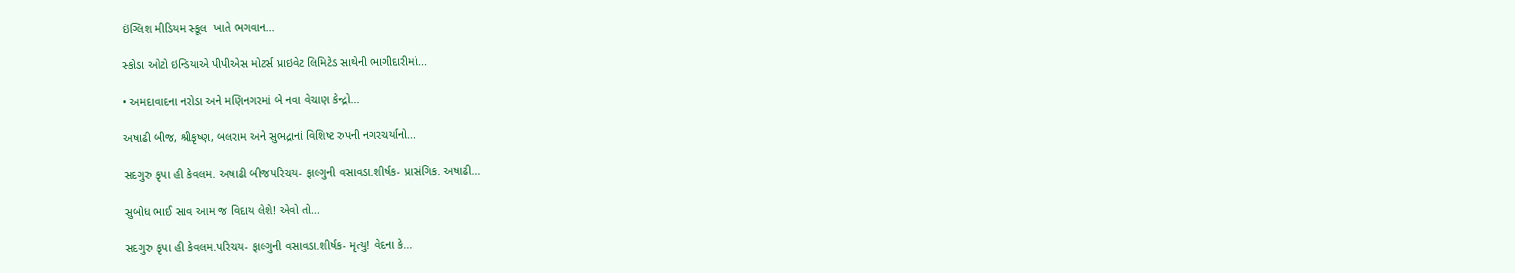ઇંગ્લિશ મીડિયમ સ્કૂલ  ખાતે ભગવાન...

સ્કોડા ઓટો ઇન્ડિયાએ પીપીએસ મોટર્સ પ્રાઇવેટ લિમિટેડ સાથેની ભાગીદારીમાં...

• અમદાવાદના નરોડા અને મણિનગરમાં બે નવા વેચાણ કેન્દ્રો...

અષાઢી બીજ, શ્રીકૃષ્ણ, બલરામ અને સુભદ્રાનાં વિશિષ્ટ રુપની નગરચર્યાનો...

સદગુરુ કૃપા હી કેવલમ. અષાઢી બીજપરિચય- ફાલ્ગુની વસાવડા.શીર્ષક- પ્રાસંગિક. અષાઢી...

સુબોધ ભાઈ સાવ આમ જ વિદાય લેશે! એવો તો...

સદગુરુ કૃપા હી કેવલમ.પરિચય- ફાલ્ગુની વસાવડા.શીર્ષક- મૃત્યુ! વેદના કે...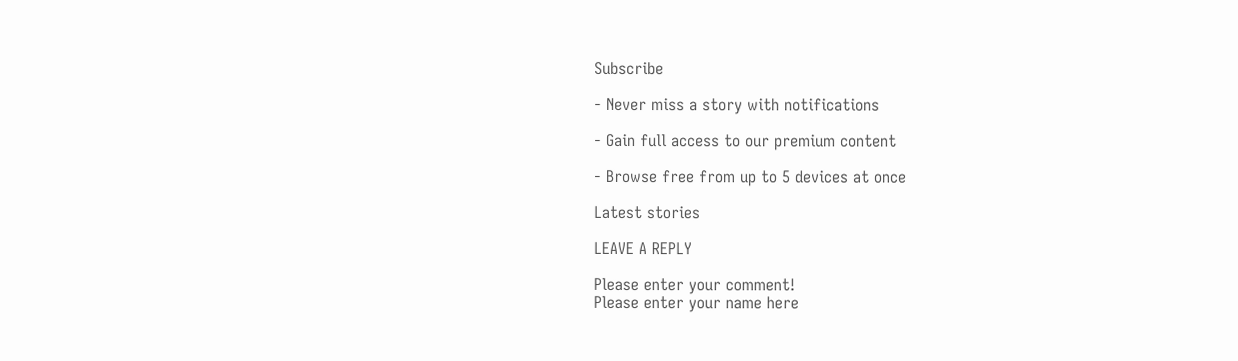Subscribe

- Never miss a story with notifications

- Gain full access to our premium content

- Browse free from up to 5 devices at once

Latest stories

LEAVE A REPLY

Please enter your comment!
Please enter your name here